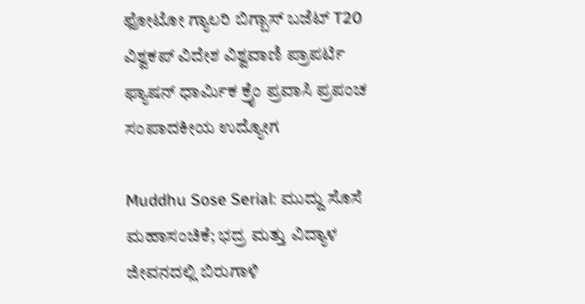ಫೋಟೋ ಗ್ಯಾಲರಿ ಬಿಗ್ಬಾಸ್ ಬಜೆಟ್ T20 ವಿಶ್ವಕಪ್ ವಿದೇಶ ವಿಶ್ವವಾಣಿ ಪ್ರಾಪರ್ಟಿ ಫ್ಯಾಷನ್ ಧಾರ್ಮಿಕ ಕ್ರೈಂ ಪ್ರವಾಸಿ ಪ್ರಪಂಚ ಸಂಪಾದಕೀಯ ಉದ್ಯೋಗ

Muddhu Sose Serial: ಮುದ್ದು ಸೊಸೆ ಮಹಾಸಂಚಿಕೆ; ಭದ್ರ ಮತ್ತು ವಿದ್ಯಾಳ ಜೀವನದಲ್ಲಿ ಬಿರುಗಾಳಿ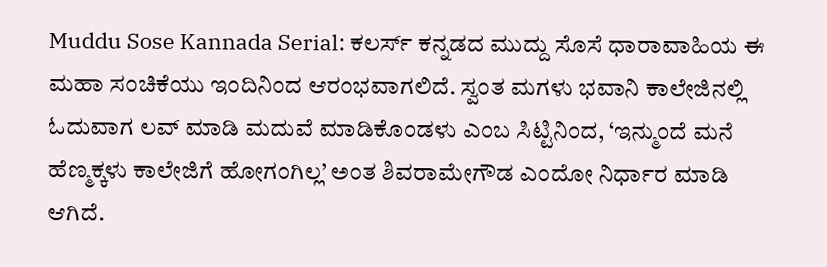Muddu Sose Kannada Serial: ಕಲರ್ಸ್‌ ಕನ್ನಡದ ಮುದ್ದು ಸೊಸೆ ಧಾರಾವಾಹಿಯ ಈ ಮಹಾ ಸಂಚಿಕೆಯು ಇಂದಿನಿಂದ ಆರಂಭವಾಗಲಿದೆ. ಸ್ವಂತ ಮಗಳು ಭವಾನಿ ಕಾಲೇಜಿನಲ್ಲಿ ಓದುವಾಗ ಲವ್ ಮಾಡಿ ಮದುವೆ ಮಾಡಿಕೊಂಡಳು ಎಂಬ ಸಿಟ್ಟಿನಿಂದ, ‘ಇನ್ಮುಂದೆ ಮನೆ ಹೆಣ್ಮಕ್ಕಳು ಕಾಲೇಜಿಗೆ ಹೋಗಂಗಿಲ್ಲ’ ಅಂತ ಶಿವರಾಮೇಗೌಡ ಎಂದೋ ನಿರ್ಧಾರ ಮಾಡಿ ಆಗಿದೆ.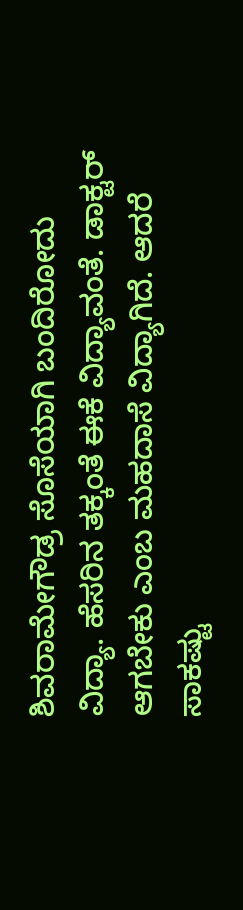ಶಿವರಾಮೇಗೌಡ್ರ ಸೊಸೆಯಾಗಿ ಬಂದಿರೋದು ವಿದ್ಯಾ. ಹೆಸರಿನ ತಕ್ಕಂತೆ ಈಕೆ ವಿದ್ಯಾವಂತೆ. ಡಾಕ್ಟರ್ ಆಗಬೇಕು ಎಂಬ ಮಹದಾಸೆ ವಿದ್ಯಾಗಿದೆ. ಆದರೆ ಸಾಕಷ್ಟು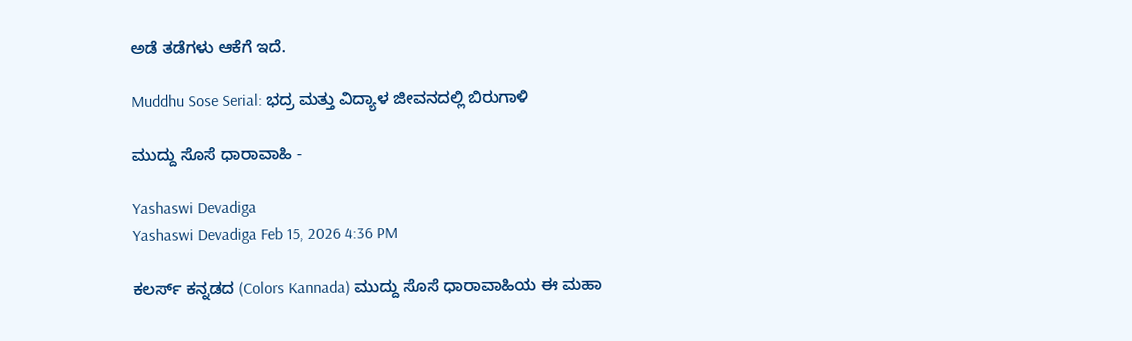ಅಡೆ ತಡೆಗಳು ಆಕೆಗೆ ಇದೆ.

Muddhu Sose Serial: ಭದ್ರ ಮತ್ತು ವಿದ್ಯಾಳ ಜೀವನದಲ್ಲಿ ಬಿರುಗಾಳಿ

ಮುದ್ದು ಸೊಸೆ ಧಾರಾವಾಹಿ -

Yashaswi Devadiga
Yashaswi Devadiga Feb 15, 2026 4:36 PM

ಕಲರ್ಸ್‌ ಕನ್ನಡದ (Colors Kannada) ಮುದ್ದು ಸೊಸೆ ಧಾರಾವಾಹಿಯ ಈ ಮಹಾ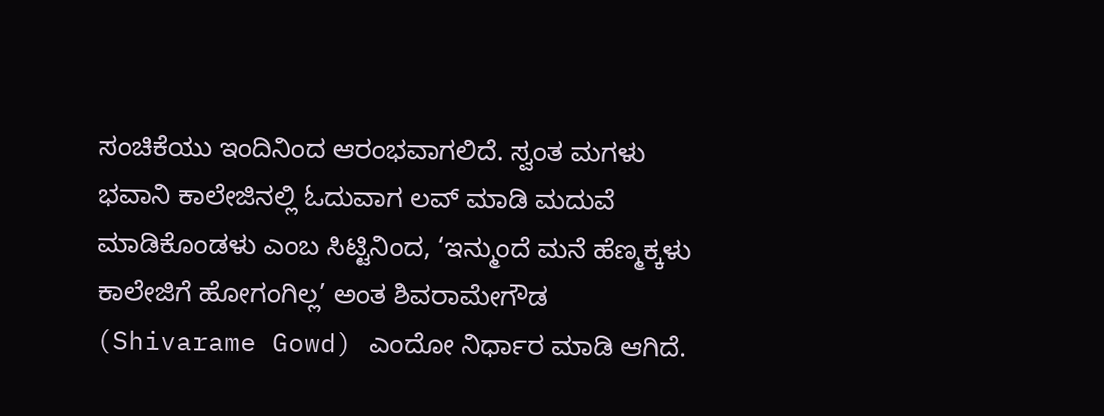ಸಂಚಿಕೆಯು ಇಂದಿನಿಂದ ಆರಂಭವಾಗಲಿದೆ. ಸ್ವಂತ ಮಗಳು ಭವಾನಿ ಕಾಲೇಜಿನಲ್ಲಿ ಓದುವಾಗ ಲವ್ ಮಾಡಿ ಮದುವೆ ಮಾಡಿಕೊಂಡಳು ಎಂಬ ಸಿಟ್ಟಿನಿಂದ, ‘ಇನ್ಮುಂದೆ ಮನೆ ಹೆಣ್ಮಕ್ಕಳು ಕಾಲೇಜಿಗೆ ಹೋಗಂಗಿಲ್ಲ’ ಅಂತ ಶಿವರಾಮೇಗೌಡ (Shivarame Gowd) ಎಂದೋ ನಿರ್ಧಾರ ಮಾಡಿ ಆಗಿದೆ.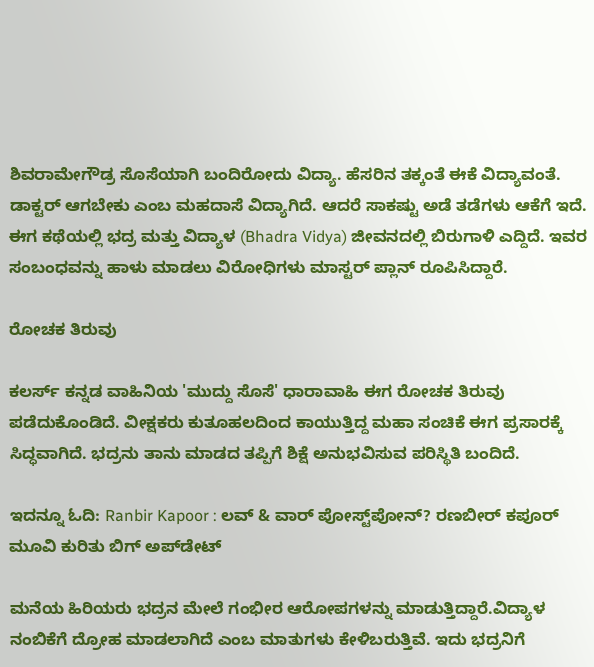ಶಿವರಾಮೇಗೌಡ್ರ ಸೊಸೆಯಾಗಿ ಬಂದಿರೋದು ವಿದ್ಯಾ. ಹೆಸರಿನ ತಕ್ಕಂತೆ ಈಕೆ ವಿದ್ಯಾವಂತೆ. ಡಾಕ್ಟರ್ ಆಗಬೇಕು ಎಂಬ ಮಹದಾಸೆ ವಿದ್ಯಾಗಿದೆ. ಆದರೆ ಸಾಕಷ್ಟು ಅಡೆ ತಡೆಗಳು ಆಕೆಗೆ ಇದೆ. ಈಗ ಕಥೆಯಲ್ಲಿ ಭದ್ರ ಮತ್ತು ವಿದ್ಯಾಳ (Bhadra Vidya) ಜೀವನದಲ್ಲಿ ಬಿರುಗಾಳಿ ಎದ್ದಿದೆ. ಇವರ ಸಂಬಂಧವನ್ನು ಹಾಳು ಮಾಡಲು ವಿರೋಧಿಗಳು ಮಾಸ್ಟರ್ ಪ್ಲಾನ್ ರೂಪಿಸಿದ್ದಾರೆ.

ರೋಚಕ ತಿರುವು

ಕಲರ್ಸ್ ಕನ್ನಡ ವಾಹಿನಿಯ 'ಮುದ್ದು ಸೊಸೆ' ಧಾರಾವಾಹಿ ಈಗ ರೋಚಕ ತಿರುವು ಪಡೆದುಕೊಂಡಿದೆ. ವೀಕ್ಷಕರು ಕುತೂಹಲದಿಂದ ಕಾಯುತ್ತಿದ್ದ ಮಹಾ ಸಂಚಿಕೆ ಈಗ ಪ್ರಸಾರಕ್ಕೆ ಸಿದ್ಧವಾಗಿದೆ. ಭದ್ರನು ತಾನು ಮಾಡದ ತಪ್ಪಿಗೆ ಶಿಕ್ಷೆ ಅನುಭವಿಸುವ ಪರಿಸ್ಥಿತಿ ಬಂದಿದೆ.

ಇದನ್ನೂ ಓದಿ: Ranbir Kapoor : ಲವ್ & ವಾರ್ ಪೋಸ್ಟ್‌ಪೋನ್‌? ರಣಬೀರ್ ಕಪೂರ್ ಮೂವಿ ಕುರಿತು ಬಿಗ್‌ ಅಪ್‌ಡೇಟ್

ಮನೆಯ ಹಿರಿಯರು ಭದ್ರನ ಮೇಲೆ ಗಂಭೀರ ಆರೋಪಗಳನ್ನು ಮಾಡುತ್ತಿದ್ದಾರೆ.ವಿದ್ಯಾಳ ನಂಬಿಕೆಗೆ ದ್ರೋಹ ಮಾಡಲಾಗಿದೆ ಎಂಬ ಮಾತುಗಳು ಕೇಳಿಬರುತ್ತಿವೆ. ಇದು ಭದ್ರನಿಗೆ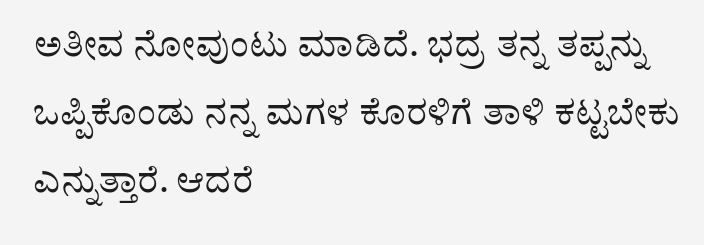ಅತೀವ ನೋವುಂಟು ಮಾಡಿದೆ. ಭದ್ರ ತನ್ನ ತಪ್ಪನ್ನು ಒಪ್ಪಿಕೊಂಡು ನನ್ನ ಮಗಳ ಕೊರಳಿಗೆ ತಾಳಿ ಕಟ್ಟಬೇಕು ಎನ್ನುತ್ತಾರೆ. ಆದರೆ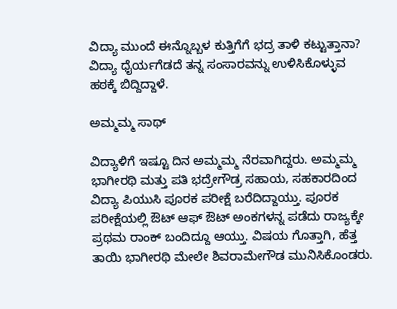ವಿದ್ಯಾ ಮುಂದೆ ಈನ್ನೊಬ್ಬಳ ಕುತ್ತಿಗೆಗೆ ಭದ್ರ ತಾಳಿ ಕಟ್ಟುತ್ತಾನಾ? ವಿದ್ಯಾ ಧೈರ್ಯಗೆಡದೆ ತನ್ನ ಸಂಸಾರವನ್ನು ಉಳಿಸಿಕೊಳ್ಳುವ ಹಠಕ್ಕೆ ಬಿದ್ದಿದ್ದಾಳೆ.

ಅಮ್ಮಮ್ಮ ಸಾಥ್‌

ವಿದ್ಯಾಳಿಗೆ ಇಷ್ಟೂ ದಿನ ಅಮ್ಮಮ್ಮ ನೆರವಾಗಿದ್ದರು. ಅಮ್ಮಮ್ಮ ಭಾಗೀರಥಿ ಮತ್ತು ಪತಿ ಭದ್ರೇಗೌಡ್ರ ಸಹಾಯ, ಸಹಕಾರದಿಂದ ವಿದ್ಯಾ ಪಿಯುಸಿ ಪೂರಕ ಪರೀಕ್ಷೆ ಬರೆದಿದ್ದಾಯ್ತು. ಪೂರಕ ಪರೀಕ್ಷೆಯಲ್ಲಿ ಔಟ್ ಆಫ್ ಔಟ್ ಅಂಕಗಳನ್ನ ಪಡೆದು ರಾಜ್ಯಕ್ಕೇ ಪ್ರಥಮ ರಾಂಕ್ ಬಂದಿದ್ದೂ ಆಯ್ತು. ವಿಷಯ ಗೊತ್ತಾಗಿ, ಹೆತ್ತ ತಾಯಿ ಭಾಗೀರಥಿ ಮೇಲೇ ಶಿವರಾಮೇಗೌಡ ಮುನಿಸಿಕೊಂಡರು.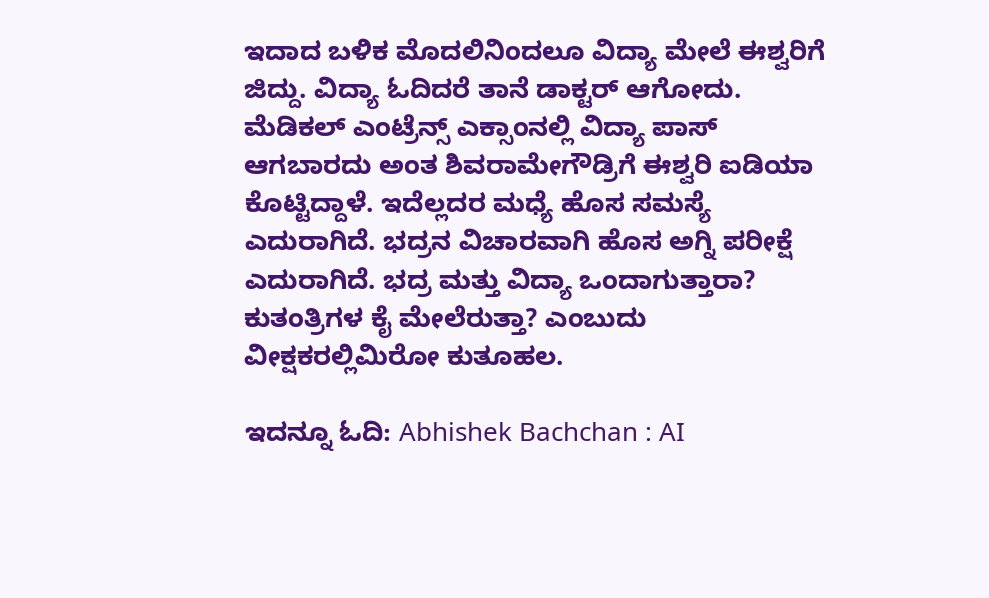ಇದಾದ ಬಳಿಕ ಮೊದಲಿನಿಂದಲೂ ವಿದ್ಯಾ ಮೇಲೆ ಈಶ್ವರಿಗೆ ಜಿದ್ದು. ವಿದ್ಯಾ ಓದಿದರೆ ತಾನೆ ಡಾಕ್ಟರ್ ಆಗೋದು. ಮೆಡಿಕಲ್ ಎಂಟ್ರೆನ್ಸ್‌ ಎಕ್ಸಾಂನಲ್ಲಿ ವಿದ್ಯಾ ಪಾಸ್ ಆಗಬಾರದು ಅಂತ ಶಿವರಾಮೇಗೌಡ್ರಿಗೆ ಈಶ್ವರಿ ಐಡಿಯಾ ಕೊಟ್ಟಿದ್ದಾಳೆ. ಇದೆಲ್ಲದರ ಮಧ್ಯೆ ಹೊಸ ಸಮಸ್ಯೆ ಎದುರಾಗಿದೆ. ಭದ್ರನ ವಿಚಾರವಾಗಿ ಹೊಸ ಅಗ್ನಿ ಪರೀಕ್ಷೆ ಎದುರಾಗಿದೆ. ಭದ್ರ ಮತ್ತು ವಿದ್ಯಾ ಒಂದಾಗುತ್ತಾರಾ? ಕುತಂತ್ರಿಗಳ ಕೈ ಮೇಲೆರುತ್ತಾ? ಎಂಬುದು ವೀಕ್ಷಕರಲ್ಲಿಮಿರೋ ಕುತೂಹಲ.

ಇದನ್ನೂ ಓದಿ: Abhishek Bachchan : AI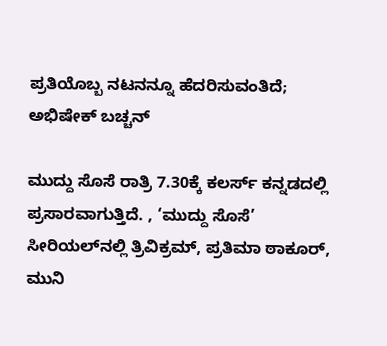ಪ್ರತಿಯೊಬ್ಬ ನಟನನ್ನೂ ಹೆದರಿಸುವಂತಿದೆ; ಅಭಿಷೇಕ್ ಬಚ್ಚನ್

ಮುದ್ದು ಸೊಸೆ ರಾತ್ರಿ 7.30ಕ್ಕೆ ಕಲರ್ಸ್ ಕನ್ನಡದಲ್ಲಿ ಪ್ರಸಾರವಾಗುತ್ತಿದೆ. , ‘ಮುದ್ದು ಸೊಸೆ’ ಸೀರಿಯಲ್‌ನಲ್ಲಿ ತ್ರಿವಿಕ್ರಮ್, ಪ್ರತಿಮಾ ಠಾಕೂರ್, ಮುನಿ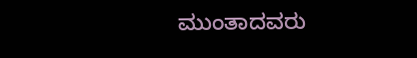ಮುಂತಾದವರು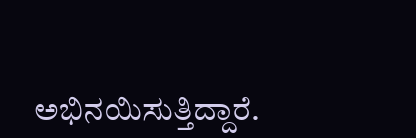ಅಭಿನಯಿಸುತ್ತಿದ್ದಾರೆ.